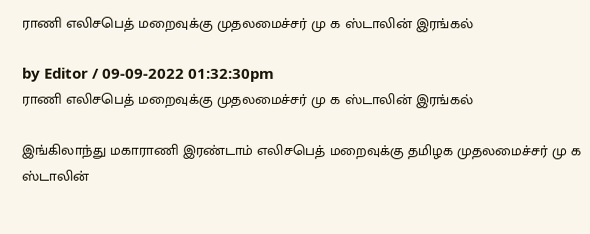ராணி எலிசபெத் மறைவுக்கு முதலமைச்சர் மு க ஸ்டாலின் இரங்கல்

by Editor / 09-09-2022 01:32:30pm
ராணி எலிசபெத் மறைவுக்கு முதலமைச்சர் மு க ஸ்டாலின் இரங்கல்

இங்கிலாந்து மகாராணி இரண்டாம் எலிசபெத் மறைவுக்கு தமிழக முதலமைச்சர் மு க ஸ்டாலின்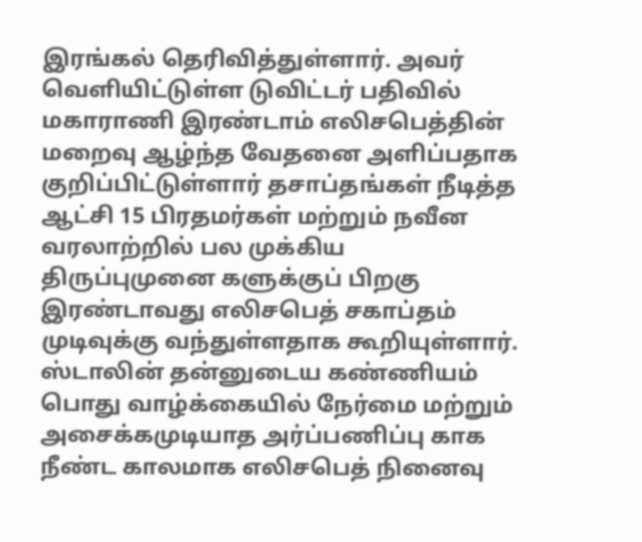இரங்கல் தெரிவித்துள்ளார். அவர் வெளியிட்டுள்ள டுவிட்டர் பதிவில் மகாராணி இரண்டாம் எலிசபெத்தின் மறைவு ஆழ்ந்த வேதனை அளிப்பதாக குறிப்பிட்டுள்ளார் தசாப்தங்கள் நீடித்த ஆட்சி 15 பிரதமர்கள் மற்றும் நவீன வரலாற்றில் பல முக்கிய திருப்புமுனை களுக்குப் பிறகு இரண்டாவது எலிசபெத் சகாப்தம் முடிவுக்கு வந்துள்ளதாக கூறியுள்ளார். ஸ்டாலின் தன்னுடைய கண்ணியம் பொது வாழ்க்கையில் நேர்மை மற்றும் அசைக்கமுடியாத அர்ப்பணிப்பு காக நீண்ட காலமாக எலிசபெத் நினைவு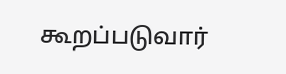கூறப்படுவார்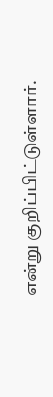என்று குறிப்பிட்டுள்ளார்.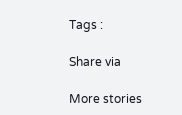Tags :

Share via

More stories